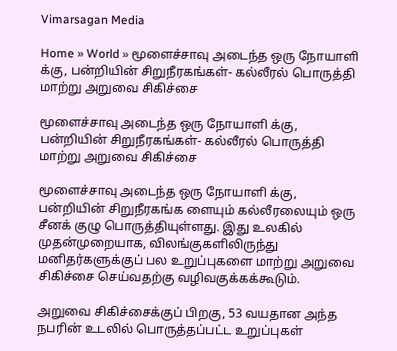Vimarsagan Media

Home » World » மூளைச்சாவு அடைந்த ஒரு நோயாளி க்கு, பன்றியின் சிறுநீரகங்கள்- கல்லீரல் பொருத்தி மாற்று அறுவை சிகிச்சை

மூளைச்சாவு அடைந்த ஒரு நோயாளி க்கு, பன்றியின் சிறுநீரகங்கள்- கல்லீரல் பொருத்தி மாற்று அறுவை சிகிச்சை

மூளைச்சாவு அடைந்த ஒரு நோயாளி க்கு, பன்றியின் சிறுநீரகங்க ளையும் கல்லீரலையும் ஒரு சீனக் குழு பொருத்தியுள்ளது. இது உலகில் முதன்முறையாக, விலங்குகளிலிருந்து மனிதர்களுக்குப் பல உறுப்புகளை மாற்று அறுவை சிகிச்சை செய்வதற்கு வழிவகுக்கக்கூடும்.

அறுவை சிகிச்சைக்குப் பிறகு, 53 வயதான அந்த நபரின் உடலில் பொருத்தப்பட்ட உறுப்புகள்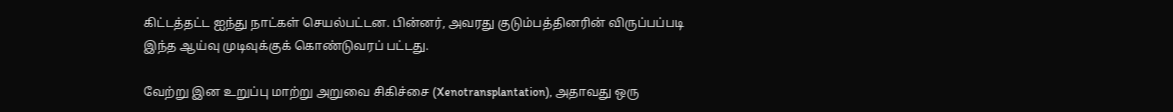கிட்டத்தட்ட ஐந்து நாட்கள் செயல்பட்டன. பின்னர், அவரது குடும்பத்தினரின் விருப்பப்படி இந்த ஆய்வு முடிவுக்குக் கொண்டுவரப் பட்டது.

வேற்று இன உறுப்பு மாற்று அறுவை சிகிச்சை (Xenotransplantation), அதாவது ஒரு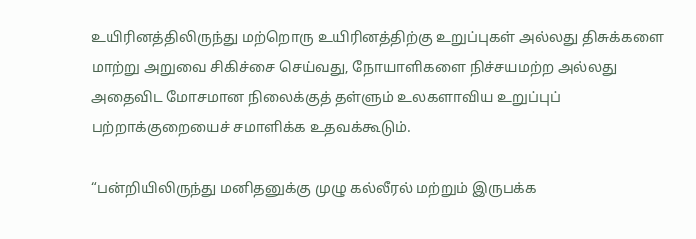உயிரினத்திலிருந்து மற்றொரு உயிரினத்திற்கு உறுப்புகள் அல்லது திசுக்களை மாற்று அறுவை சிகிச்சை செய்வது, நோயாளிகளை நிச்சயமற்ற அல்லது அதைவிட மோசமான நிலைக்குத் தள்ளும் உலகளாவிய உறுப்புப் பற்றாக்குறையைச் சமாளிக்க உதவக்கூடும்.

“பன்றியிலிருந்து மனிதனுக்கு முழு கல்லீரல் மற்றும் இருபக்க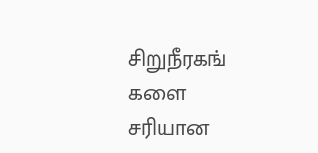சிறுநீரகங் களை சரியான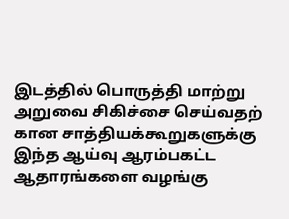இடத்தில் பொருத்தி மாற்று அறுவை சிகிச்சை செய்வதற் கான சாத்தியக்கூறுகளுக்கு இந்த ஆய்வு ஆரம்பகட்ட ஆதாரங்களை வழங்கு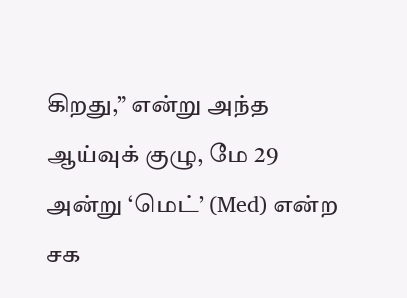கிறது,” என்று அந்த ஆய்வுக் குழு, மே 29 அன்று ‘மெட்’ (Med) என்ற சக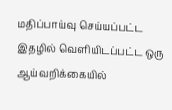மதிப்பாய்வு செய்யப்பட்ட இதழில் வெளியிடப்பட்ட ஒரு ஆய்வறிக்கையில்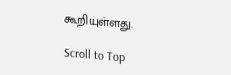கூறியுள்ளது.

Scroll to Top